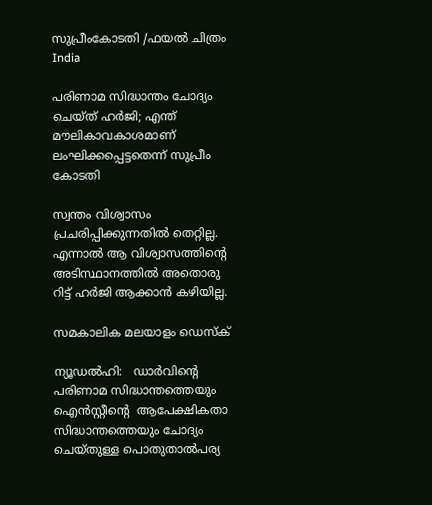സുപ്രീംകോടതി /ഫയല്‍ ചിത്രം
India

പരിണാമ സിദ്ധാന്തം ചോദ്യം ചെയ്ത് ഹര്‍ജി; എന്ത് മൗലികാവകാശമാണ് ലംഘിക്കപ്പെട്ടതെന്ന് സുപ്രീം കോടതി

സ്വന്തം വിശ്വാസം പ്രചരിപ്പിക്കുന്നതില്‍ തെറ്റില്ല. എന്നാല്‍ ആ വിശ്വാസത്തിന്റെ അടിസ്ഥാനത്തില്‍ അതൊരു റിട്ട് ഹര്‍ജി ആക്കാന്‍ കഴിയില്ല.

സമകാലിക മലയാളം ഡെസ്ക്

ന്യൂഡല്‍ഹി:   ഡാര്‍വിന്റെ പരിണാമ സിദ്ധാന്തത്തെയും ഐന്‍സ്റ്റീന്റെ  ആപേക്ഷികതാ സിദ്ധാന്തത്തെയും ചോദ്യം ചെയ്തുള്ള പൊതുതാല്‍പര്യ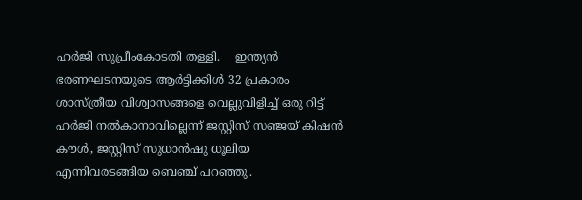ഹര്‍ജി സുപ്രീംകോടതി തള്ളി.    ഇന്ത്യന്‍ ഭരണഘടനയുടെ ആര്‍ട്ടിക്കിള്‍ 32 പ്രകാരം ശാസ്ത്രീയ വിശ്വാസങ്ങളെ വെല്ലുവിളിച്ച് ഒരു റിട്ട് ഹര്‍ജി നല്‍കാനാവില്ലെന്ന് ജസ്റ്റിസ് സഞ്ജയ് കിഷന്‍ കൗള്‍, ജസ്റ്റിസ് സുധാന്‍ഷു ധൂലിയ എന്നിവരടങ്ങിയ ബെഞ്ച് പറഞ്ഞു.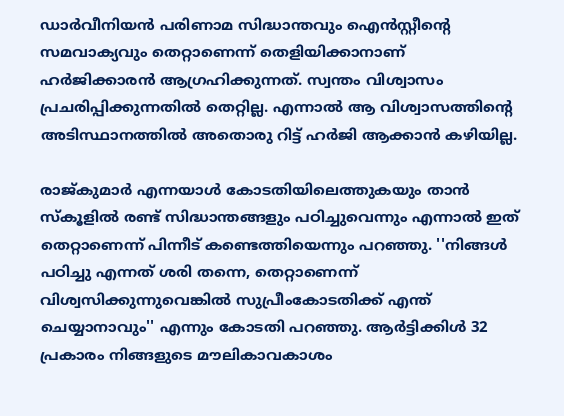ഡാര്‍വീനിയന്‍ പരിണാമ സിദ്ധാന്തവും ഐന്‍സ്റ്റീന്റെ സമവാക്യവും തെറ്റാണെന്ന് തെളിയിക്കാനാണ് ഹര്‍ജിക്കാരന്‍ ആഗ്രഹിക്കുന്നത്. സ്വന്തം വിശ്വാസം പ്രചരിപ്പിക്കുന്നതില്‍ തെറ്റില്ല. എന്നാല്‍ ആ വിശ്വാസത്തിന്റെ അടിസ്ഥാനത്തില്‍ അതൊരു റിട്ട് ഹര്‍ജി ആക്കാന്‍ കഴിയില്ല.

രാജ്കുമാര്‍ എന്നയാള്‍ കോടതിയിലെത്തുകയും താന്‍ സ്‌കൂളില്‍ രണ്ട് സിദ്ധാന്തങ്ങളും പഠിച്ചുവെന്നും എന്നാല്‍ ഇത് തെറ്റാണെന്ന് പിന്നീട് കണ്ടെത്തിയെന്നും പറഞ്ഞു. ''നിങ്ങള്‍ പഠിച്ചു എന്നത് ശരി തന്നെ, തെറ്റാണെന്ന് വിശ്വസിക്കുന്നുവെങ്കില്‍ സുപ്രീംകോടതിക്ക് എന്ത് ചെയ്യാനാവും'' എന്നും കോടതി പറഞ്ഞു. ആര്‍ട്ടിക്കിള്‍ 32 പ്രകാരം നിങ്ങളുടെ മൗലികാവകാശം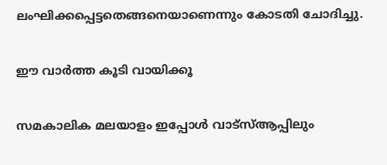ലംഘിക്കപ്പെട്ടതെങ്ങനെയാണെന്നും കോടതി ചോദിച്ചു.

ഈ വാർത്ത കൂടി വായിക്കൂ

സമകാലിക മലയാളം ഇപ്പോൾ വാട്‌സ്ആപ്പിലും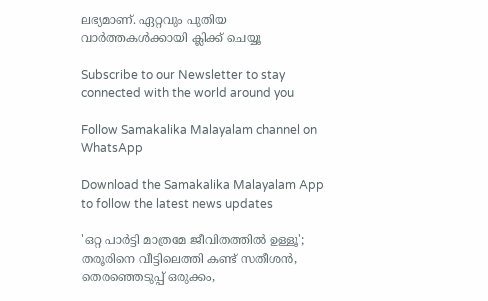ലഭ്യമാണ്. ഏറ്റവും പുതിയ വാർത്തകൾക്കായി ക്ലിക്ക് ചെയ്യൂ

Subscribe to our Newsletter to stay connected with the world around you

Follow Samakalika Malayalam channel on WhatsApp

Download the Samakalika Malayalam App to follow the latest news updates

'ഒറ്റ പാര്‍ട്ടി മാത്രമേ ജീവിതത്തില്‍ ഉള്ളൂ'; തരൂരിനെ വീട്ടിലെത്തി കണ്ട് സതീശന്‍, തെരഞ്ഞെടുപ്പ് ഒരുക്കം,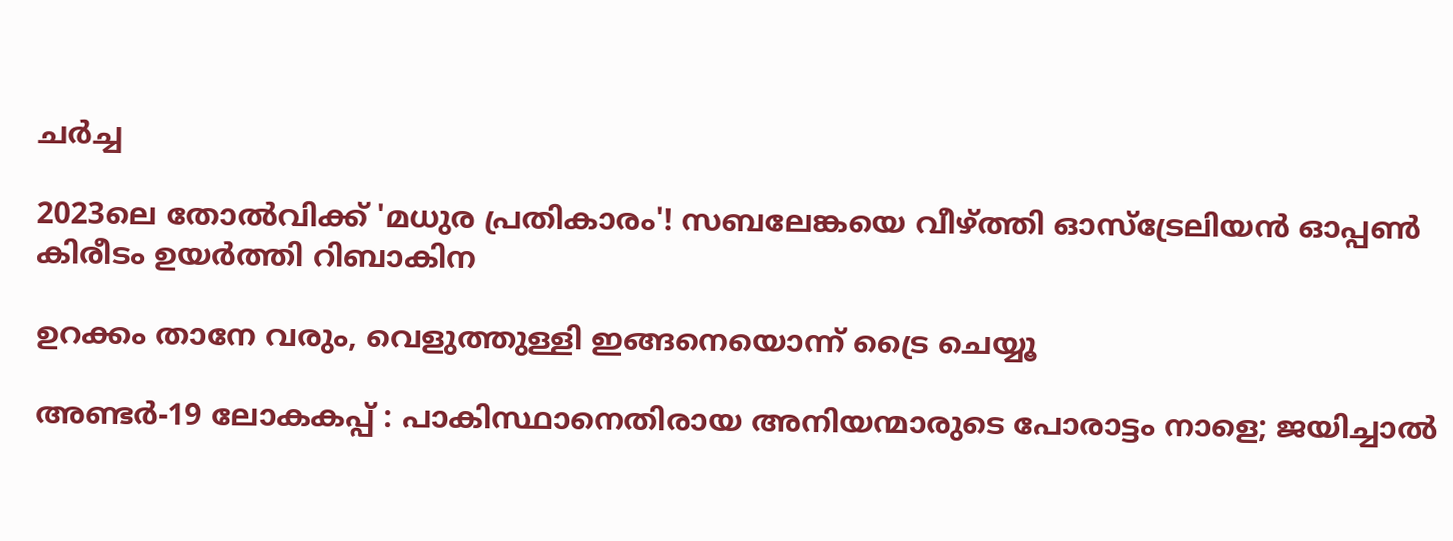ചര്‍ച്ച

2023ലെ തോല്‍വിക്ക് 'മധുര പ്രതികാരം'! സബലേങ്കയെ വീഴ്ത്തി ഓസ്‌ട്രേലിയന്‍ ഓപ്പണ്‍ കിരീടം ഉയര്‍ത്തി റിബാകിന

ഉറക്കം താനേ വരും, വെളുത്തുള്ളി ഇങ്ങനെയൊന്ന് ട്രൈ ചെയ്യൂ

അണ്ടർ-19 ലോകകപ്പ് : പാകിസ്ഥാനെതിരായ അനിയന്മാരുടെ പോരാട്ടം നാളെ; ജയിച്ചാൽ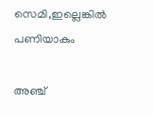സെമി,ഇല്ലെങ്കിൽ പണിയാകും

അഞ്ച്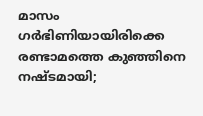മാസം ഗര്‍ഭിണിയായിരിക്കെ രണ്ടാമത്തെ കുഞ്ഞിനെ നഷ്ടമായി;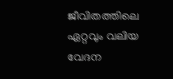ജീവിതത്തിലെ ഏറ്റവും വലിയ വേദന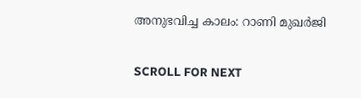അനുഭവിച്ച കാലം: റാണി മുഖര്‍ജി

SCROLL FOR NEXT